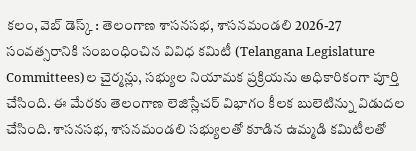కలం, వెబ్ డెస్క్ : తెలంగాణ శాసనసభ, శాసనమండలి 2026-27 సంవత్సరానికి సంబంధించిన వివిధ కమిటీ (Telangana Legislature Committees)ల చైర్మన్లు, సభ్యుల నియామక ప్రక్రియను అధికారికంగా పూర్తి చేసింది. ఈ మేరకు తెలంగాణ లెజిస్లేచర్ విభాగం కీలక బులెటిన్ను విడుదల చేసింది. శాసనసభ, శాసనమండలి సభ్యులతో కూడిన ఉమ్మడి కమిటీలతో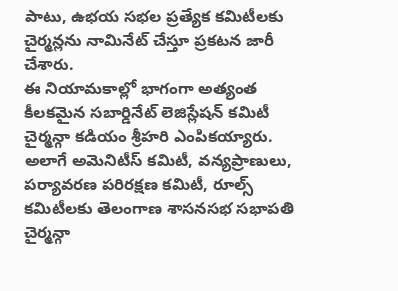పాటు, ఉభయ సభల ప్రత్యేక కమిటీలకు చైర్మన్లను నామినేట్ చేస్తూ ప్రకటన జారీ చేశారు.
ఈ నియామకాల్లో భాగంగా అత్యంత కీలకమైన సబార్డినేట్ లెజిస్లేషన్ కమిటీ చైర్మన్గా కడియం శ్రీహరి ఎంపికయ్యారు. అలాగే అమెనిటీస్ కమిటీ, వన్యప్రాణులు, పర్యావరణ పరిరక్షణ కమిటీ, రూల్స్ కమిటీలకు తెలంగాణ శాసనసభ సభాపతి చైర్మన్గా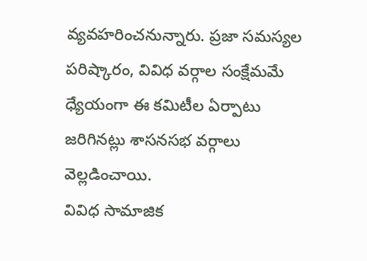వ్యవహరించనున్నారు. ప్రజా సమస్యల పరిష్కారం, వివిధ వర్గాల సంక్షేమమే ధ్యేయంగా ఈ కమిటీల ఏర్పాటు జరిగినట్లు శాసనసభ వర్గాలు వెల్లడించాయి.
వివిధ సామాజిక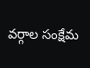వర్గాల సంక్షేమ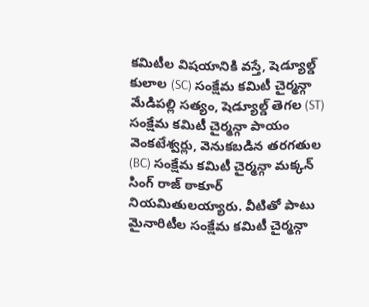కమిటీల విషయానికి వస్తే, షెడ్యూల్డ్ కులాల (SC) సంక్షేమ కమిటీ చైర్మన్గా మేడిపల్లి సత్యం, షెడ్యూల్డ్ తెగల (ST) సంక్షేమ కమిటీ చైర్మన్గా పాయం వెంకటేశ్వర్లు, వెనుకబడిన తరగతుల (BC) సంక్షేమ కమిటీ చైర్మన్గా మక్కన్ సింగ్ రాజ్ ఠాకూర్ నియమితులయ్యారు. వీటితో పాటు మైనారిటీల సంక్షేమ కమిటీ చైర్మన్గా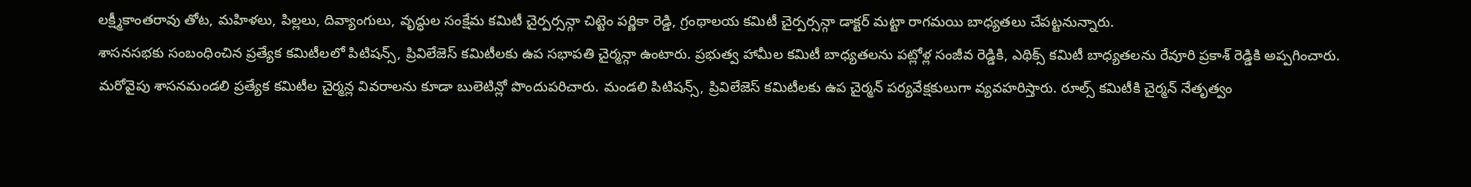లక్ష్మీకాంతరావు తోట, మహిళలు, పిల్లలు, దివ్యాంగులు, వృద్ధుల సంక్షేమ కమిటీ చైర్పర్సన్గా చిట్టెం పర్ణికా రెడ్డి, గ్రంథాలయ కమిటీ చైర్పర్సన్గా డాక్టర్ మట్టా రాగమయి బాధ్యతలు చేపట్టనున్నారు.
శాసనసభకు సంబంధించిన ప్రత్యేక కమిటీలలో పిటిషన్స్, ప్రివిలేజెస్ కమిటీలకు ఉప సభాపతి చైర్మన్గా ఉంటారు. ప్రభుత్వ హామీల కమిటీ బాధ్యతలను పట్లోళ్ల సంజీవ రెడ్డికి, ఎథిక్స్ కమిటీ బాధ్యతలను రేవూరి ప్రకాశ్ రెడ్డికి అప్పగించారు.
మరోవైపు శాసనమండలి ప్రత్యేక కమిటీల చైర్మన్ల వివరాలను కూడా బులెటిన్లో పొందుపరిచారు. మండలి పిటిషన్స్, ప్రివిలేజెస్ కమిటీలకు ఉప చైర్మన్ పర్యవేక్షకులుగా వ్యవహరిస్తారు. రూల్స్ కమిటీకి చైర్మన్ నేతృత్వం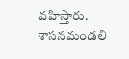వహిస్తారు. శాసనమండలి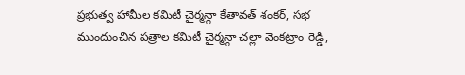ప్రభుత్వ హామీల కమిటీ చైర్మన్గా కేతావత్ శంకర్, సభ ముందుంచిన పత్రాల కమిటీ చైర్మన్గా చల్లా వెంకట్రాం రెడ్డి,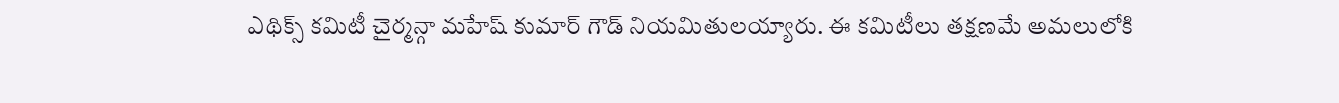ఎథిక్స్ కమిటీ చైర్మన్గా మహేష్ కుమార్ గౌడ్ నియమితులయ్యారు. ఈ కమిటీలు తక్షణమే అమలులోకి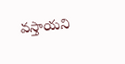వస్తాయని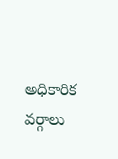అధికారిక వర్గాలు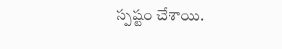స్పష్టం చేశాయి.